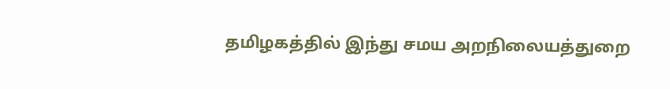தமிழகத்தில் இந்து சமய அறநிலையத்துறை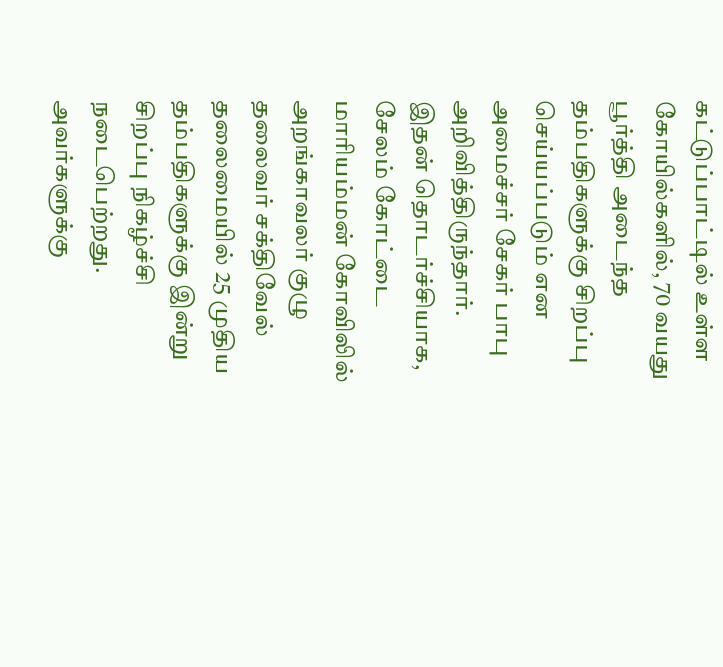கட்டுப்பாட்டில் உள்ள கோயில்களில், 70 வயது பூர்த்தி அடைந்த தம்பதிகளுக்கு சிறப்பு செய்யப்படும் என அமைச்சர் சேகர் பாபு அறிவித்திருந்தார். இதன் தொடர்ச்சியாக, சேலம் கோட்டை மாரியம்மன் கோவிலில் அறங்காவலர் குழு தலைவர் சக்திவேல் தலைமையில் 25 முதிய தம்பதிகளுக்கு இன்று சிறப்பு நிகழ்ச்சி நடைபெற்றது. அவர்களுக்கு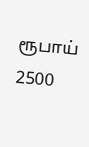ரூபாய் 2500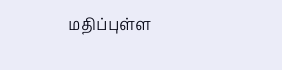மதிப்புள்ள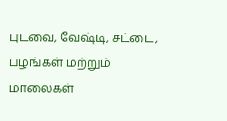புடவை, வேஷ்டி, சட்டை, பழங்கள் மற்றும் மாலைகள்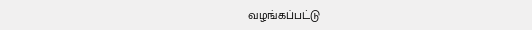வழங்கப்பட்டு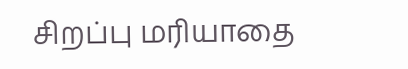சிறப்பு மரியாதை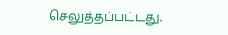செலுத்தப்பட்டது.